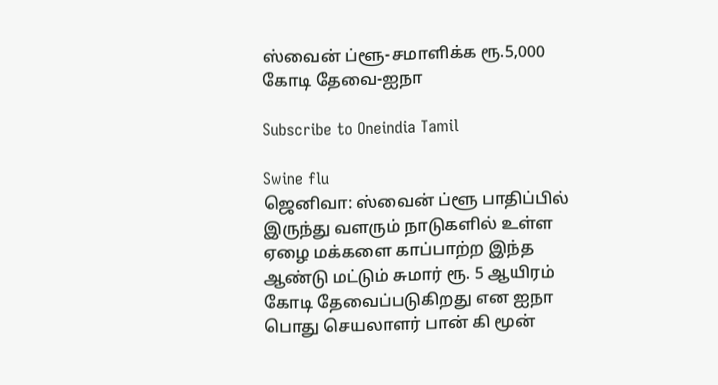ஸ்வைன் ப்ளூ-சமாளிக்க ரூ.5,000 கோடி தேவை-ஐநா

Subscribe to Oneindia Tamil

Swine flu
ஜெனிவா: ஸ்வைன் ப்ளூ பாதிப்பில் இருந்து வளரும் நாடுகளில் உள்ள ஏழை மக்களை காப்பாற்ற இந்த ஆண்டு மட்டும் சுமார் ரூ. 5 ஆயிரம் கோடி தேவைப்படுகிறது என ஐநா பொது செயலாளர் பான் கி மூன்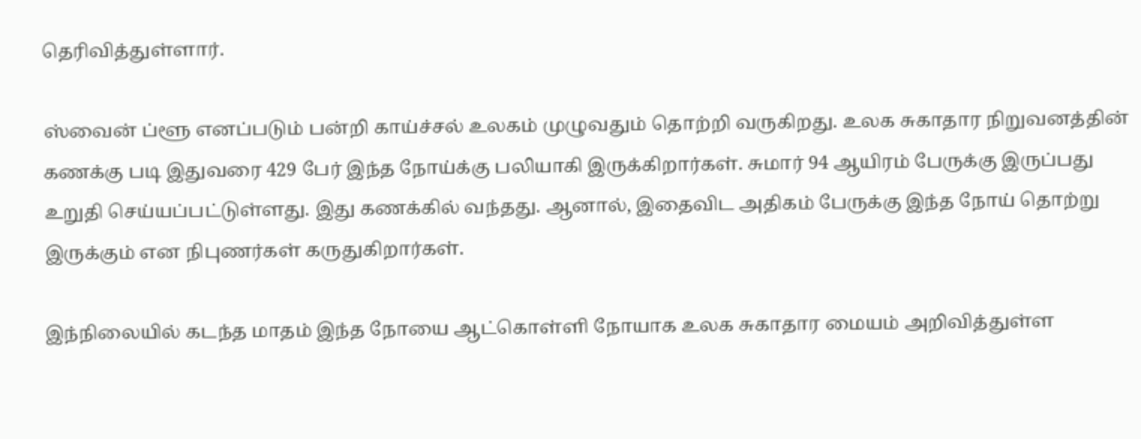தெரிவித்துள்ளார்.

ஸ்வைன் ப்ளூ எனப்படும் பன்றி காய்ச்சல் உலகம் முழுவதும் தொற்றி வருகிறது. உலக சுகாதார நிறுவனத்தின் கணக்கு படி இதுவரை 429 பேர் இந்த நோய்க்கு பலியாகி இருக்கிறார்கள். சுமார் 94 ஆயிரம் பேருக்கு இருப்பது உறுதி செய்யப்பட்டுள்ளது. இது கணக்கில் வந்தது. ஆனால், இதைவிட அதிகம் பேருக்கு இந்த நோய் தொற்று இருக்கும் என நிபுணர்கள் கருதுகிறார்கள்.

இந்நிலையில் கடந்த மாதம் இந்த நோயை ஆட்கொள்ளி நோயாக உலக சுகாதார மையம் அறிவித்துள்ள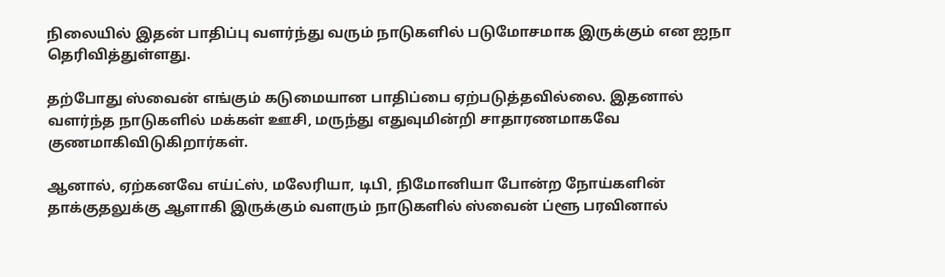நிலையில் இதன் பாதிப்பு வளர்ந்து வரும் நாடுகளில் படுமோசமாக இருக்கும் என ஐநா தெரிவித்துள்ளது.

தற்போது ஸ்வைன் எங்கும் கடுமையான பாதிப்பை ஏற்படுத்தவில்லை. இதனால் வளர்ந்த நாடுகளில் மக்கள் ஊசி, மருந்து எதுவுமின்றி சாதாரணமாகவே குணமாகிவிடுகிறார்கள்.

ஆனால், ஏற்கனவே எய்ட்ஸ், மலேரியா, டிபி, நிமோனியா போன்ற நோய்களின் தாக்குதலுக்கு ஆளாகி இருக்கும் வளரும் நாடுகளில் ஸ்வைன் ப்ளூ பரவினால்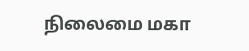நிலைமை மகா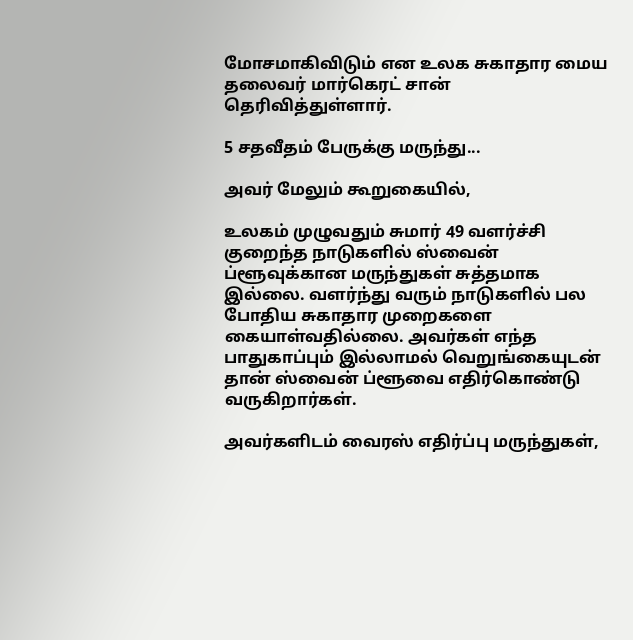மோசமாகிவிடும் என உலக சுகாதார மைய தலைவர் மார்கெரட் சான் தெரிவித்துள்ளார்.

5 சதவீதம் பேருக்கு மருந்து...

அவர் மேலும் கூறுகையில்,

உலகம் முழுவதும் சுமார் 49 வளர்ச்சி குறைந்த நாடுகளில் ஸ்வைன் ப்ளூவுக்கான மருந்துகள் சுத்தமாக இல்லை. வளர்ந்து வரும் நாடுகளில் பல போதிய சுகாதார முறைகளை கையாள்வதில்லை. அவர்கள் எந்த பாதுகாப்பும் இல்லாமல் வெறுங்கையுடன் தான் ஸ்வைன் ப்ளூவை எதிர்கொண்டு வருகிறார்கள்.

அவர்களிடம் வைரஸ் எதிர்ப்பு மருந்துகள்,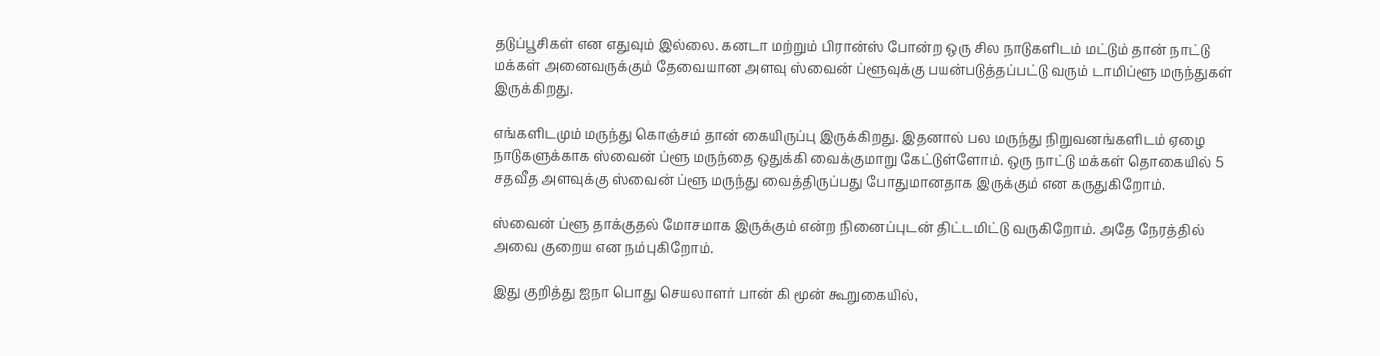தடுப்பூசிகள் என எதுவும் இல்லை. கனடா மற்றும் பிரான்ஸ் போன்ற ஒரு சில நாடுகளிடம் மட்டும் தான் நாட்டு மக்கள் அனைவருக்கும் தேவையான அளவு ஸ்வைன் ப்ளூவுக்கு பயன்படுத்தப்பட்டு வரும் டாமிப்ளூ மருந்துகள் இருக்கிறது.

எங்களிடமும் மருந்து கொஞ்சம் தான் கையிருப்பு இருக்கிறது. இதனால் பல மருந்து நிறுவனங்களிடம் ஏழை நாடுகளுக்காக ஸ்வைன் ப்ளூ மருந்தை ஒதுக்கி வைக்குமாறு கேட்டுள்ளோம். ஒரு நாட்டு மக்கள் தொகையில் 5 சதவீத அளவுக்கு ஸ்வைன் ப்ளூ மருந்து வைத்திருப்பது போதுமானதாக இருக்கும் என கருதுகிறோம்.

ஸ்வைன் ப்ளூ தாக்குதல் மோசமாக இருக்கும் என்ற நினைப்புடன் திட்டமிட்டு வருகிறோம். அதே நேரத்தில் அவை குறைய என நம்புகிறோம்.

இது குறித்து ஐநா பொது செயலாளர் பான் கி மூன் கூறுகையில்,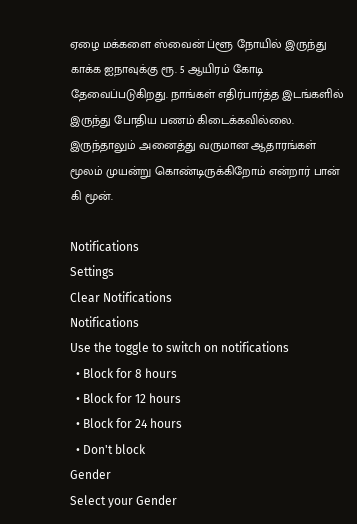ஏழை மக்களை ஸ்வைன் ப்ளூ நோயில் இருந்து காக்க ஐநாவுக்கு ரூ. 5 ஆயிரம் கோடி தேவைப்படுகிறது. நாங்கள் எதிர்பார்த்த இடங்களில் இருந்து போதிய பணம் கிடைக்கவில்லை. இருந்தாலும் அனைத்து வருமான ஆதாரங்கள் மூலம் முயன்று கொண்டிருக்கிறோம் என்றார் பான் கி மூன்.

Notifications
Settings
Clear Notifications
Notifications
Use the toggle to switch on notifications
  • Block for 8 hours
  • Block for 12 hours
  • Block for 24 hours
  • Don't block
Gender
Select your Gender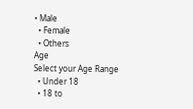• Male
  • Female
  • Others
Age
Select your Age Range
  • Under 18
  • 18 to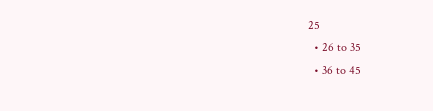25
  • 26 to 35
  • 36 to 45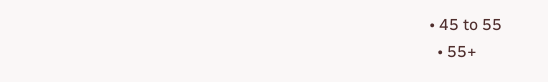• 45 to 55
  • 55+